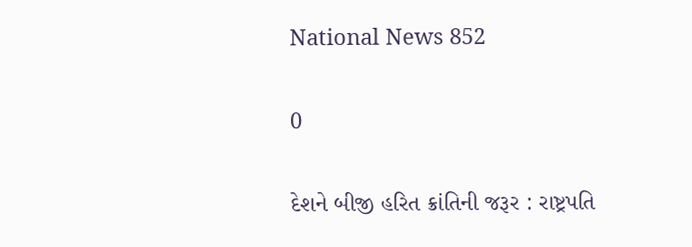National News 852

0

દેશને બીજી હરિત ક્રાંતિની જરૂર : રાષ્ટ્રપતિ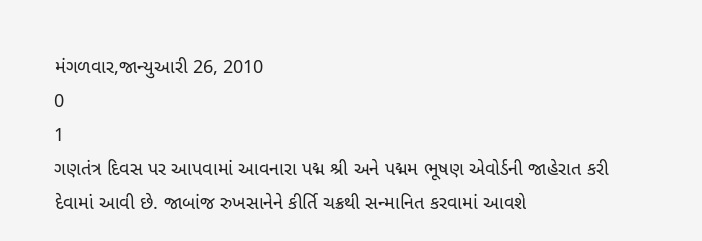મંગળવાર,જાન્યુઆરી 26, 2010
0
1
ગણતંત્ર દિવસ પર આપવામાં આવનારા પદ્મ શ્રી અને પદ્મમ ભૂષણ એવોર્ડની જાહેરાત કરી દેવામાં આવી છે. જાબાંજ રુખસાનેને કીર્તિ ચક્રથી સન્માનિત કરવામાં આવશે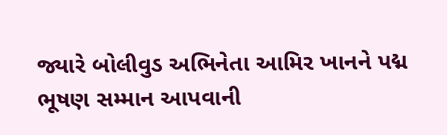જ્યારે બોલીવુડ અભિનેતા આમિર ખાનને પદ્મ ભૂષણ સમ્માન આપવાની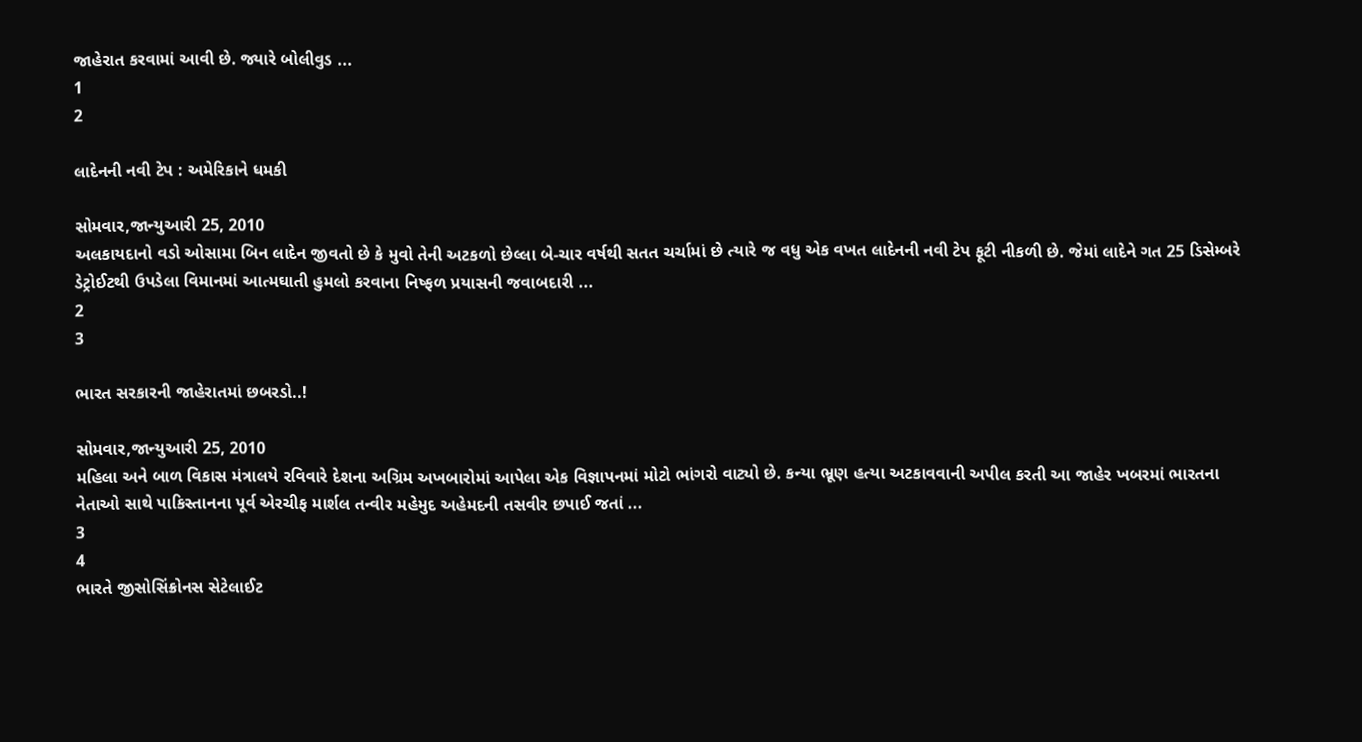જાહેરાત કરવામાં આવી છે. જ્યારે બોલીવુડ ...
1
2

લાદેનની નવી ટેપ : અમેરિકાને ધમકી

સોમવાર,જાન્યુઆરી 25, 2010
અલકાયદાનો વડો ઓસામા બિન લાદેન જીવતો છે કે મુવો તેની અટકળો છેલ્લા બે-ચાર વર્ષથી સતત ચર્ચામાં છે ત્યારે જ વધુ એક વખત લાદેનની નવી ટેપ ફૂટી નીકળી છે. જેમાં લાદેને ગત 25 ડિસેમ્બરે ડેટ્રોઈટથી ઉપડેલા વિમાનમાં આત્મઘાતી હુમલો કરવાના નિષ્ફળ પ્રયાસની જવાબદારી ...
2
3

ભારત સરકારની જાહેરાતમાં છબરડો..!

સોમવાર,જાન્યુઆરી 25, 2010
મહિલા અને બાળ વિકાસ મંત્રાલયે રવિવારે દેશના અગ્રિમ અખબારોમાં આપેલા એક વિજ્ઞાપનમાં મોટો ભાંગરો વાટ્યો છે. કન્યા ભ્રૂણ હત્યા અટકાવવાની અપીલ કરતી આ જાહેર ખબરમાં ભારતના નેતાઓ સાથે પાકિસ્તાનના પૂર્વ એરચીફ માર્શલ તન્વીર મહેમુદ અહેમદની તસવીર છપાઈ જતાં ...
3
4
ભારતે જીસોસિંક્રોનસ સેટેલાઈટ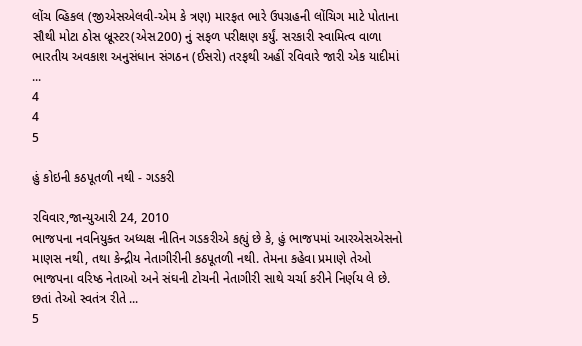લોંચ વ્હિકલ (જીએસએલવી-એમ કે ત્રણ) મારફત ભારે ઉપગ્રહની લોંચિગ માટે પોતાના સૌથી મોટા ઠોસ બ્રૂસ્ટર(એસ200) નું સફળ પરીક્ષણ કર્યું. સરકારી સ્વામિત્વ વાળા ભારતીય અવકાશ અનુસંધાન સંગઠન (ઈસરો) તરફથી અહીં રવિવારે જારી એક યાદીમાં ...
4
4
5

હું કોઇની કઠપૂતળી નથી - ગડકરી

રવિવાર,જાન્યુઆરી 24, 2010
ભાજપના નવનિયુક્ત અધ્યક્ષ નીતિન ગડકરીએ કહ્યું છે કે, હું ભાજપમાં આરએસએસનો માણસ નથી, તથા કેન્દ્રીય નેતાગીરીની કઠપૂતળી નથી. તેમના કહેવા પ્રમાણે તેઓ ભાજપના વરિષ્ઠ નેતાઓ અને સંઘની ટોચની નેતાગીરી સાથે ચર્ચા કરીને નિર્ણય લે છે. છતાં તેઓ સ્વતંત્ર રીતે ...
5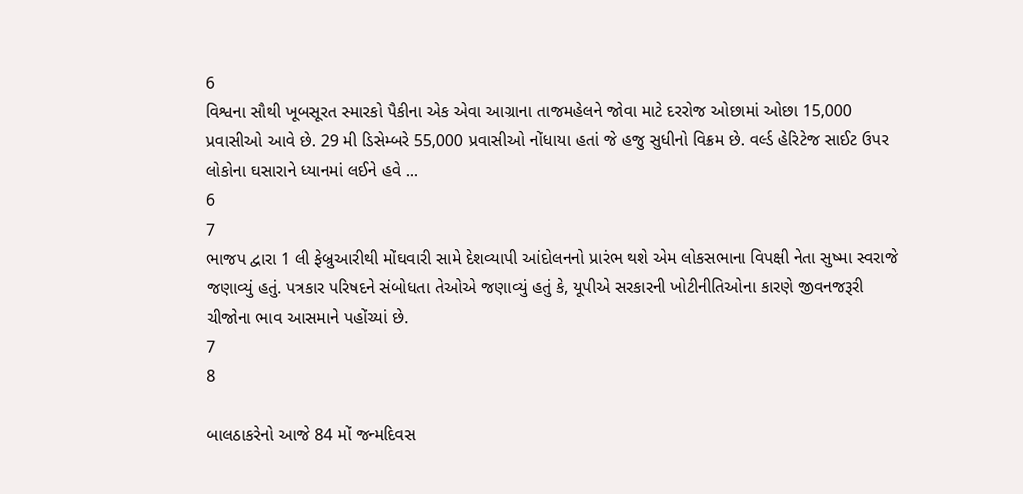6
વિશ્વના સૌથી ખૂબસૂરત સ્મારકો પૈકીના એક એવા આગ્રાના તાજમહેલને જોવા માટે દરરોજ ઓછામાં ઓછા 15,000 પ્રવાસીઓ આવે છે. 29 મી ડિસેમ્બરે 55,000 પ્રવાસીઓ નોંધાયા હતાં જે હજુ સુધીનો વિક્રમ છે. વર્લ્ડ હેરિટેજ સાઈટ ઉપર લોકોના ઘસારાને ધ્યાનમાં લઈને હવે ...
6
7
ભાજપ દ્વારા 1 લી ફેબ્રુઆરીથી મોંઘવારી સામે દેશવ્યાપી આંદોલનનો પ્રારંભ થશે એમ લોકસભાના વિપક્ષી નેતા સુષ્મા સ્વરાજે જણાવ્યું હતું. પત્રકાર પરિષદને સંબોધતા તેઓએ જણાવ્યું હતું કે, યૂપીએ સરકારની ખોટીનીતિઓના કારણે જીવનજરૂરી ચીજોના ભાવ આસમાને પહોંચ્યાં છે.
7
8

બાલઠાકરેનો આજે 84 મોં જન્મદિવસ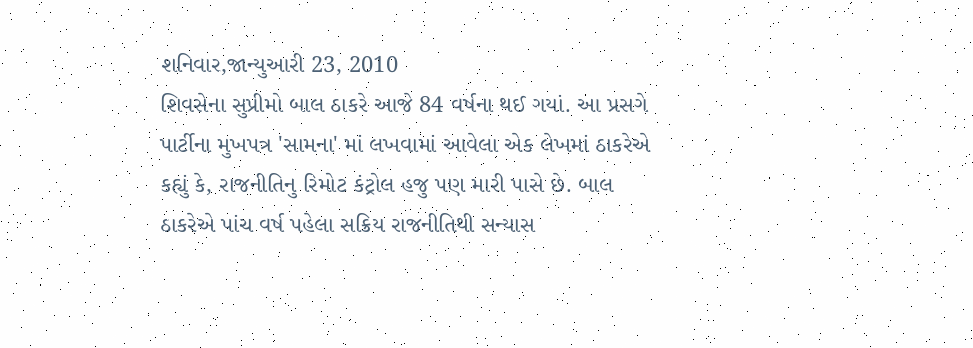શનિવાર,જાન્યુઆરી 23, 2010
શિવસેના સુપ્રીમો બાલ ઠાકરે આજે 84 વર્ષના થઈ ગયાં. આ પ્રસગે પાર્ટીના મુખપત્ર 'સામના' માં લખવામાં આવેલા એક લેખમાં ઠાકરેએ કહ્યું કે, રાજનીતિનુ રિમોટ કંટ્રોલ હજુ પણ મારી પાસે છે. બાલ ઠાકરેએ પાંચ વર્ષ પહેલા સક્રિય રાજનીતિથી સન્યાસ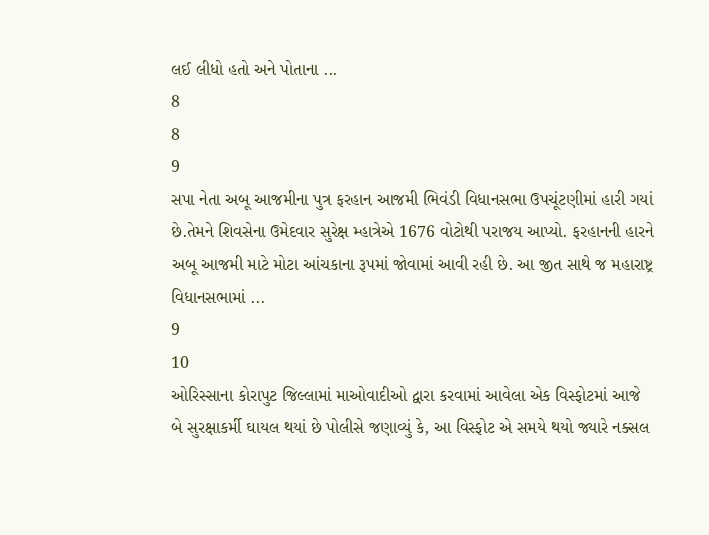લઈ લીધો હતો અને પોતાના ...
8
8
9
સપા નેતા અબૂ આજમીના પુત્ર ફરહાન આજમી ભિવંડી વિધાનસભા ઉપચૂંટણીમાં હારી ગયાં છે.તેમને શિવસેના ઉમેદવાર સુરેક્ષ મ્હાત્રેએ 1676 વોટોથી પરાજય આપ્યો. ફરહાનની હારને અબૂ આજમી માટે મોટા આંચકાના રૂપમાં જોવામાં આવી રહી છે. આ જીત સાથે જ મહારાષ્ટ્ર વિધાનસભામાં ...
9
10
ઓરિસ્સાના કોરાપુટ જિલ્લામાં માઓવાદીઓ દ્વારા કરવામાં આવેલા એક વિસ્ફોટમાં આજે બે સુરક્ષાકર્મી ઘાયલ થયાં છે પોલીસે જણાવ્યું કે, આ વિસ્ફોટ એ સમયે થયો જ્યારે નક્સલ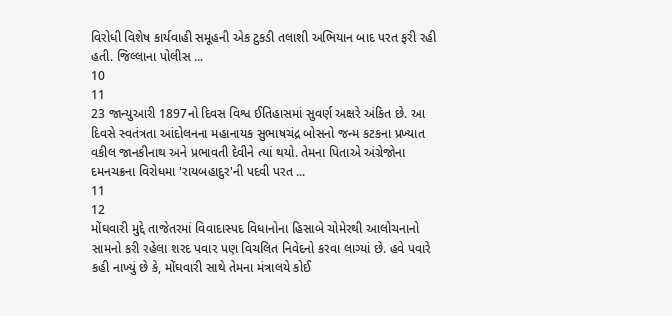વિરોધી વિશેષ કાર્યવાહી સમૂહની એક ટુકડી તલાશી અભિયાન બાદ પરત ફરી રહી હતી. જિલ્લાના પોલીસ ...
10
11
23 જાન્યુઆરી 1897નો દિવસ વિશ્વ ઈતિહાસમાં સુવર્ણ અક્ષરે અંકિત છે. આ દિવસે સ્વતંત્રતા આંદોલનના મહાનાયક સુભાષચંદ્ર બોસનો જન્મ કટકના પ્રખ્યાત વકીલ જાનકીનાથ અને પ્રભાવતી દેવીને ત્યાં થયો. તેમના પિતાએ અંગ્રેજોના દમનચક્રના વિરોધમા 'રાયબહાદુર'ની પદવી પરત ...
11
12
મોંઘવારી મુદ્દે તાજેતરમાં વિવાદાસ્પદ વિધાનોના હિસાબે ચોમેરથી આલોચનાનો સામનો કરી રહેલા શરદ પવાર પણ વિચલિત નિવેદનો કરવા લાગ્યાં છે. હવે પવારે કહી નાખ્યું છે કે, મોંઘવારી સાથે તેમના મંત્રાલયે કોઈ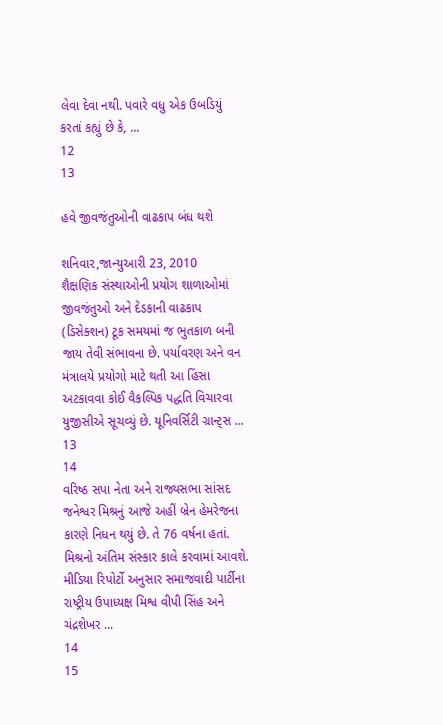લેવા દેવા નથી. પવારે વધુ એક ઉબડિયું કરતાં કહ્યું છે કે, ...
12
13

હવે જીવજંતુઓની વાઢકાપ બંધ થશે

શનિવાર,જાન્યુઆરી 23, 2010
શૈક્ષણિક સંસ્થાઓની પ્રયોગ શાળાઓમાં જીવજંતુઓ અને દેડકાની વાઢકાપ (ડિસેક્શન) ટૂક સમયમાં જ ભુતકાળ બની જાય તેવી સંભાવના છે. પર્યાવરણ અને વન મંત્રાલયે પ્રયોગો માટે થતી આ હિંસા અટકાવવા કોઈ વૈકલ્પિક પદ્ધતિ વિચારવા યુજીસીએ સૂચવ્યું છે. યૂનિવર્સિટી ગ્રાન્ટ્સ ...
13
14
વરિષ્ઠ સપા નેતા અને રાજ્યસભા સાંસદ જનેશ્વર મિશ્રનું આજે અહીં બ્રેન હેમરેજના કારણે નિધન થયું છે. તે 76 વર્ષના હતાં. મિશ્રનો અંતિમ સંસ્કાર કાલે કરવામાં આવશે. મીડિયા રિપોર્ટો અનુસાર સમાજવાદી પાર્ટીના રાષ્ટ્રીય ઉપાધ્યક્ષ મિશ્વ વીપી સિંહ અને ચંદ્રશેખર ...
14
15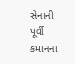સેનાની પૂર્વી કમાનના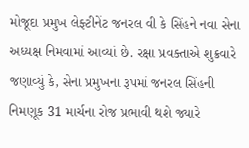મોજૂદા પ્રમુખ લેફ્ટીનેંટ જનરલ વી કે સિંહને નવા સેના અધ્યક્ષ નિમવામાં આવ્યાં છે. રક્ષા પ્રવક્તાએ શુક્રવારે જણાવ્યું કે, સેના પ્રમુખના રૂપમાં જનરલ સિંહની નિમણૂક 31 માર્ચના રોજ પ્રભાવી થશે જ્યારે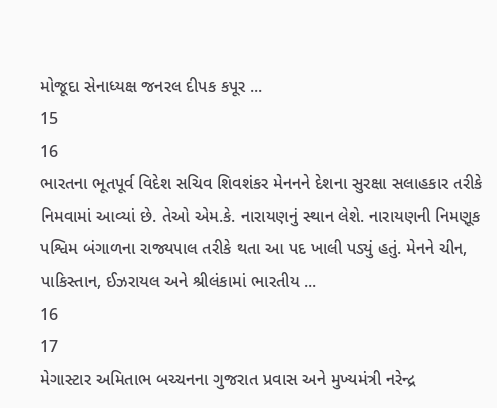મોજૂદા સેનાધ્યક્ષ જનરલ દીપક કપૂર ...
15
16
ભારતના ભૂતપૂર્વ વિદેશ સચિવ શિવશંકર મેનનને દેશના સુરક્ષા સલાહકાર તરીકે નિમવામાં આવ્યાં છે. તેઓ એમ.કે. નારાયણનું સ્થાન લેશે. નારાયણની નિમણૂક પશ્વિમ બંગાળના રાજ્યપાલ તરીકે થતા આ પદ ખાલી પડ્યું હતું. મેનને ચીન, પાકિસ્તાન, ઈઝરાયલ અને શ્રીલંકામાં ભારતીય ...
16
17
મેગાસ્ટાર અમિતાભ બચ્ચનના ગુજરાત પ્રવાસ અને મુખ્યમંત્રી નરેન્દ્ર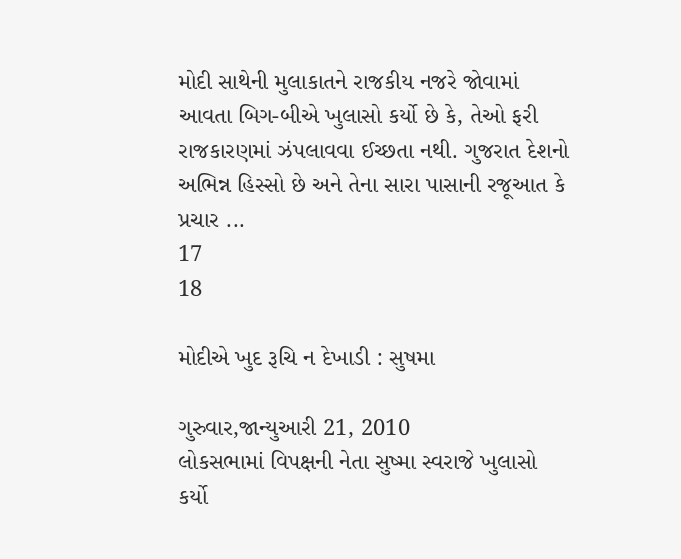મોદી સાથેની મુલાકાતને રાજકીય નજરે જોવામાં આવતા બિગ-બીએ ખુલાસો કર્યો છે કે, તેઓ ફરી રાજકારણમાં ઝંપલાવવા ઈચ્છતા નથી. ગુજરાત દેશનો અભિન્ન હિસ્સો છે અને તેના સારા પાસાની રજૂઆત કે પ્રચાર ...
17
18

મોદીએ ખુદ રૂચિ ન દેખાડી : સુષમા

ગુરુવાર,જાન્યુઆરી 21, 2010
લોકસભામાં વિપક્ષની નેતા સુષ્મા સ્વરાજે ખુલાસો કર્યો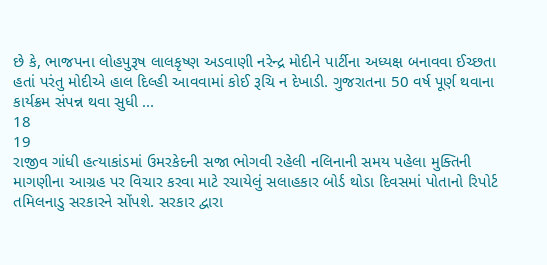છે કે, ભાજપના લોહપુરૂષ લાલકૃષ્ણ અડવાણી નરેન્દ્ર મોદીને પાર્ટીના અધ્યક્ષ બનાવવા ઈચ્છતા હતાં પરંતુ મોદીએ હાલ દિલ્હી આવવામાં કોઈ રૂચિ ન દેખાડી. ગુજરાતના 50 વર્ષ પૂર્ણ થવાના કાર્યક્રમ સંપન્ન થવા સુધી ...
18
19
રાજીવ ગાંધી હત્યાકાંડમાં ઉમરકેદની સજા ભોગવી રહેલી નલિનાની સમય પહેલા મુક્તિની માગણીના આગ્રહ પર વિચાર કરવા માટે રચાયેલું સલાહકાર બોર્ડ થોડા દિવસમાં પોતાનો રિપોર્ટ તમિલનાડુ સરકારને સોંપશે. સરકાર દ્વારા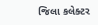જિલા કલેક્ટર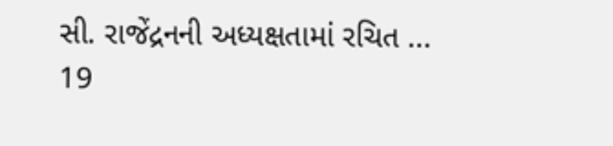સી. રાજેંદ્રનની અધ્યક્ષતામાં રચિત ...
19